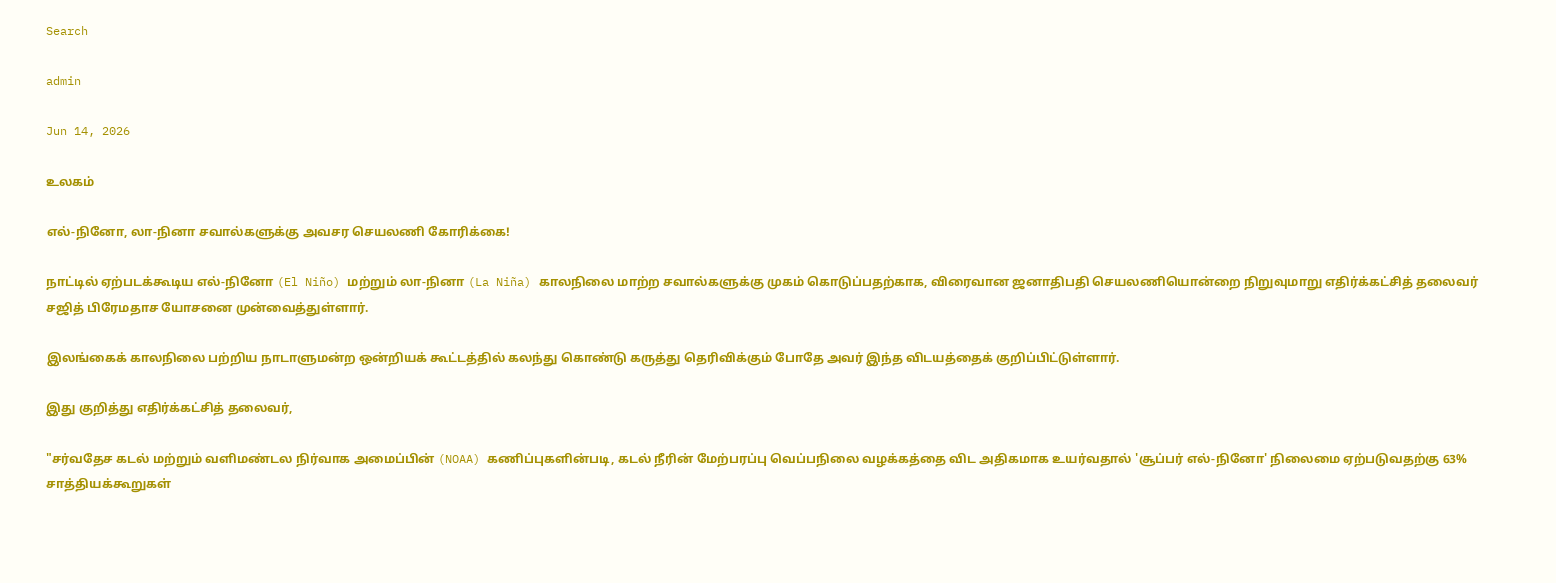Search

admin

Jun 14, 2026

உலகம்

எல்-நினோ, லா-நினா சவால்களுக்கு அவசர செயலணி கோரிக்கை!

நாட்டில் ஏற்படக்கூடிய எல்-நினோ (El Niño) மற்றும் லா-நினா (La Niña) காலநிலை மாற்ற சவால்களுக்கு முகம் கொடுப்பதற்காக, விரைவான ஜனாதிபதி செயலணியொன்றை நிறுவுமாறு எதிர்க்கட்சித் தலைவர் சஜித் பிரேமதாச யோசனை முன்வைத்துள்ளார்.

இலங்கைக் காலநிலை பற்றிய நாடாளுமன்ற ஒன்றியக் கூட்டத்தில் கலந்து கொண்டு கருத்து தெரிவிக்கும் போதே அவர் இந்த விடயத்தைக் குறிப்பிட்டுள்ளார்.

இது குறித்து எதிர்க்கட்சித் தலைவர்,

"சர்வதேச கடல் மற்றும் வளிமண்டல நிர்வாக அமைப்பின் (NOAA) கணிப்புகளின்படி, கடல் நீரின் மேற்பரப்பு வெப்பநிலை வழக்கத்தை விட அதிகமாக உயர்வதால் 'சூப்பர் எல்-நினோ' நிலைமை ஏற்படுவதற்கு 63% சாத்தியக்கூறுகள்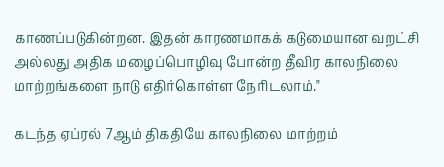காணப்படுகின்றன. இதன் காரணமாகக் கடுமையான வறட்சி அல்லது அதிக மழைப்பொழிவு போன்ற தீவிர காலநிலை மாற்றங்களை நாடு எதிர்கொள்ள நேரிடலாம்."

கடந்த ஏப்ரல் 7ஆம் திகதியே காலநிலை மாற்றம்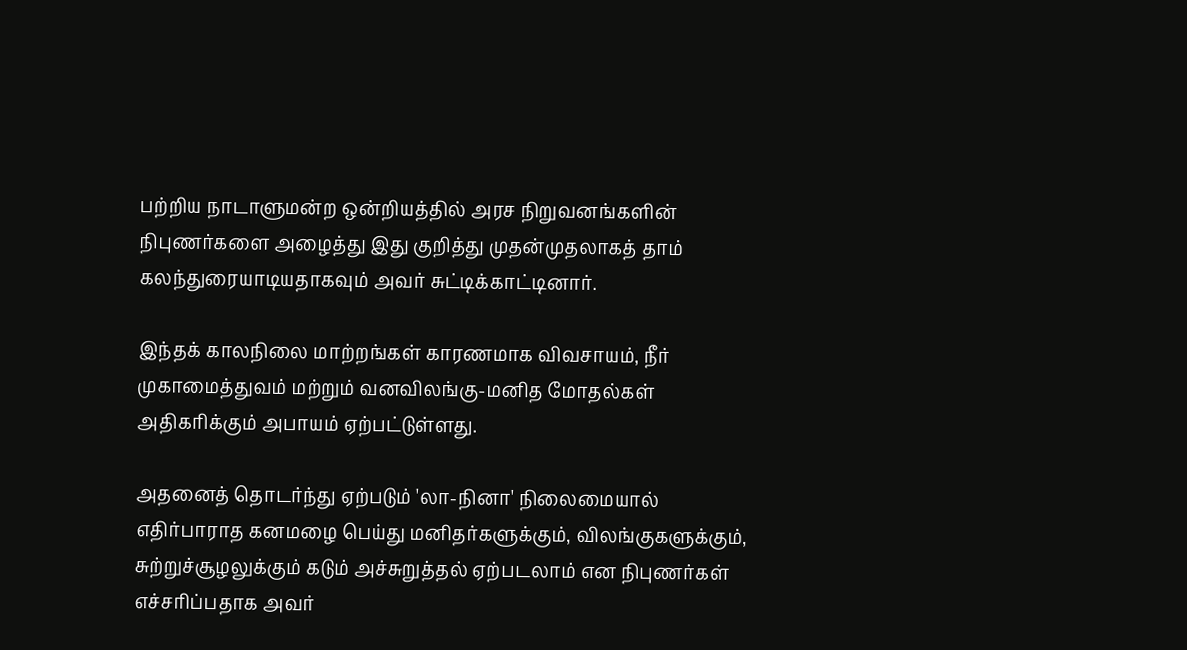பற்றிய நாடாளுமன்ற ஒன்றியத்தில் அரச நிறுவனங்களின் நிபுணர்களை அழைத்து இது குறித்து முதன்முதலாகத் தாம் கலந்துரையாடியதாகவும் அவர் சுட்டிக்காட்டினார்.

இந்தக் காலநிலை மாற்றங்கள் காரணமாக விவசாயம், நீர் முகாமைத்துவம் மற்றும் வனவிலங்கு-மனித மோதல்கள் அதிகரிக்கும் அபாயம் ஏற்பட்டுள்ளது.

அதனைத் தொடர்ந்து ஏற்படும் 'லா-நினா' நிலைமையால் எதிர்பாராத கனமழை பெய்து மனிதர்களுக்கும், விலங்குகளுக்கும், சுற்றுச்சூழலுக்கும் கடும் அச்சுறுத்தல் ஏற்படலாம் என நிபுணர்கள் எச்சரிப்பதாக அவர்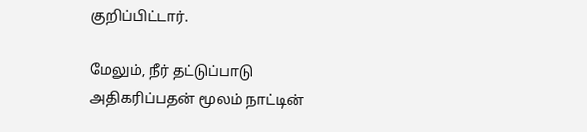குறிப்பிட்டார்.

மேலும், நீர் தட்டுப்பாடு அதிகரிப்பதன் மூலம் நாட்டின்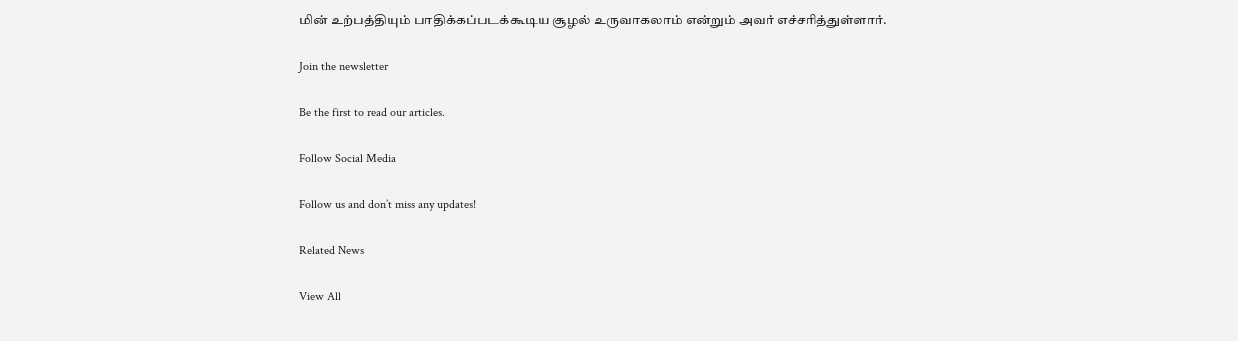மின் உற்பத்தியும் பாதிக்கப்படக்கூடிய சூழல் உருவாகலாம் என்றும் அவர் எச்சரித்துள்ளார்.

Join the newsletter

Be the first to read our articles.

Follow Social Media

Follow us and don’t miss any updates!

Related News

View All